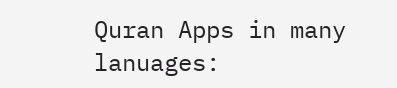Quran Apps in many lanuages: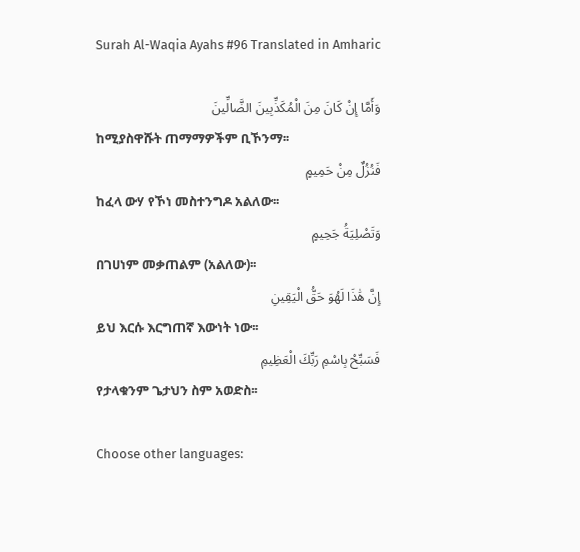Surah Al-Waqia Ayahs #96 Translated in Amharic

وَأَمَّا إِنْ كَانَ مِنَ الْمُكَذِّبِينَ الضَّالِّينَ
ከሚያስዋሹት ጠማማዎችም ቢኾንማ፡፡
فَنُزُلٌ مِنْ حَمِيمٍ
ከፈላ ውሃ የኾነ መስተንግዶ አልለው፡፡
وَتَصْلِيَةُ جَحِيمٍ
በገሀነም መቃጠልም (አልለው)፡፡
إِنَّ هَٰذَا لَهُوَ حَقُّ الْيَقِينِ
ይህ እርሱ እርግጠኛ እውነት ነው፡፡
فَسَبِّحْ بِاسْمِ رَبِّكَ الْعَظِيمِ
የታላቁንም ጌታህን ስም አወድስ፡፡

Choose other languages: